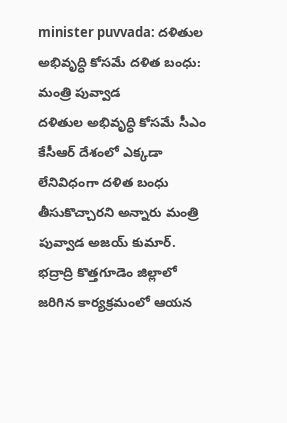minister puvvada: దళితుల అభివృద్ధి కోసమే దళిత బంధు: మంత్రి పువ్వాడ
దళితుల అభివృద్ధి కోసమే సీఎం కేసీఆర్ దేశంలో ఎక్కడా లేనివిధంగా దళిత బంధు తీసుకొచ్చారని అన్నారు మంత్రి పువ్వాడ అజయ్ కుమార్. భద్రాద్రి కొత్తగూడెం జిల్లాలో జరిగిన కార్యక్రమంలో ఆయన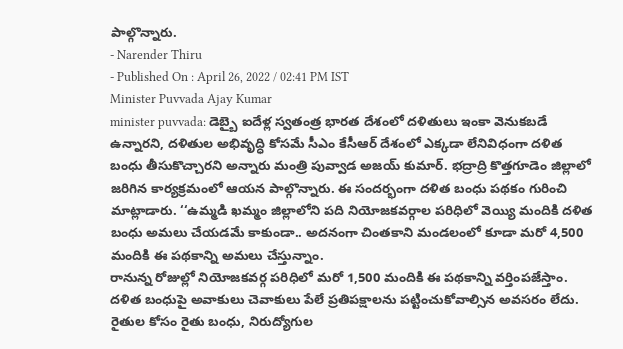పాల్గొన్నారు.
- Narender Thiru
- Published On : April 26, 2022 / 02:41 PM IST
Minister Puvvada Ajay Kumar
minister puvvada: డెబ్బై ఐదేళ్ల స్వతంత్ర భారత దేశంలో దళితులు ఇంకా వెనుకబడే ఉన్నారని, దళితుల అభివృద్ధి కోసమే సీఎం కేసీఆర్ దేశంలో ఎక్కడా లేనివిధంగా దళిత బంధు తీసుకొచ్చారని అన్నారు మంత్రి పువ్వాడ అజయ్ కుమార్. భద్రాద్రి కొత్తగూడెం జిల్లాలో జరిగిన కార్యక్రమంలో ఆయన పాల్గొన్నారు. ఈ సందర్భంగా దళిత బంధు పథకం గురించి మాట్లాడారు. ‘‘ఉమ్మడి ఖమ్మం జిల్లాలోని పది నియోజకవర్గాల పరిధిలో వెయ్యి మందికి దళిత బంధు అమలు చేయడమే కాకుండా.. అదనంగా చింతకాని మండలంలో కూడా మరో 4,500 మందికి ఈ పథకాన్ని అమలు చేస్తున్నాం.
రానున్న రోజుల్లో నియోజకవర్గ పరిధిలో మరో 1,500 మందికి ఈ పథకాన్ని వర్తింపజేస్తాం. దళిత బంధుపై అవాకులు చెవాకులు పేలే ప్రతిపక్షాలను పట్టించుకోవాల్సిన అవసరం లేదు. రైతుల కోసం రైతు బంధు, నిరుద్యోగుల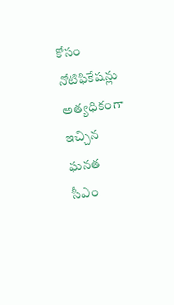కోసం నోటిఫికేషన్లు అత్యధికంగా ఇచ్చిన ఘనత సీఎం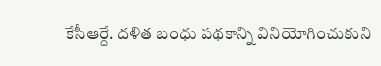కేసీఆర్దే. దళిత బంధు పథకాన్ని వినియోగించుకుని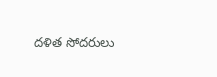దళిత సోదరులు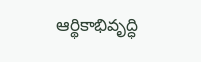ఆర్థికాభివృద్ధి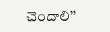చెందాలి’’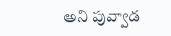అని పువ్వాడ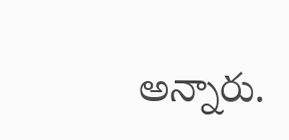అన్నారు.